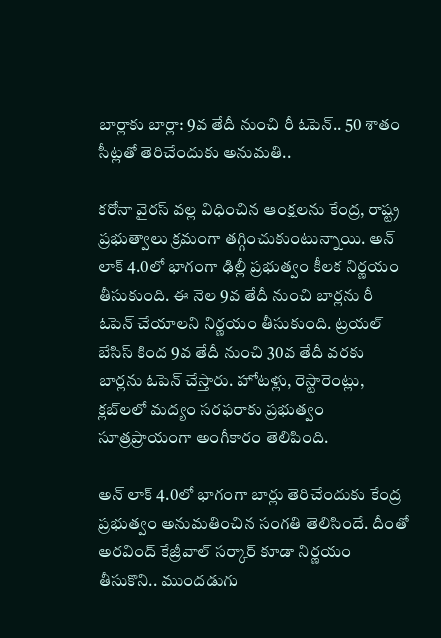బార్లాకు బార్లా: 9వ తేదీ నుంచి రీ ఓపెన్.. 50 శాతం సీట్లతో తెరిచేందుకు అనుమతి..

కరోనా వైరస్ వల్ల విధించిన ఆంక్షలను కేంద్ర, రాష్ట్ర ప్రభుత్వాలు క్రమంగా తగ్గించుకుంటున్నాయి. అన్ లాక్ 4.0లో భాగంగా ఢిల్లీ ప్రభుత్వం కీలక నిర్ణయం తీసుకుంది. ఈ నెల 9వ తేదీ నుంచి బార్లను రీ ఓపెన్ చేయాలని నిర్ణయం తీసుకుంది. ట్రయల్ బేసిస్ కింద 9వ తేదీ నుంచి 30వ తేదీ వరకు బార్లను ఓపెన్ చేస్తారు. హోటళ్లు, రెస్టారెంట్లు, క్లబ్‌లలో మద్యం సరఫరాకు ప్రభుత్వం సూత్రప్రాయంగా అంగీకారం తెలిపింది.

అన్ లాక్ 4.0లో భాగంగా బార్లు తెరిచేందుకు కేంద్ర ప్రభుత్వం అనుమతించిన సంగతి తెలిసిందే. దీంతో అరవింద్ కేజ్రీవాల్ సర్కార్ కూడా నిర్ణయం తీసుకొని.. ముందడుగు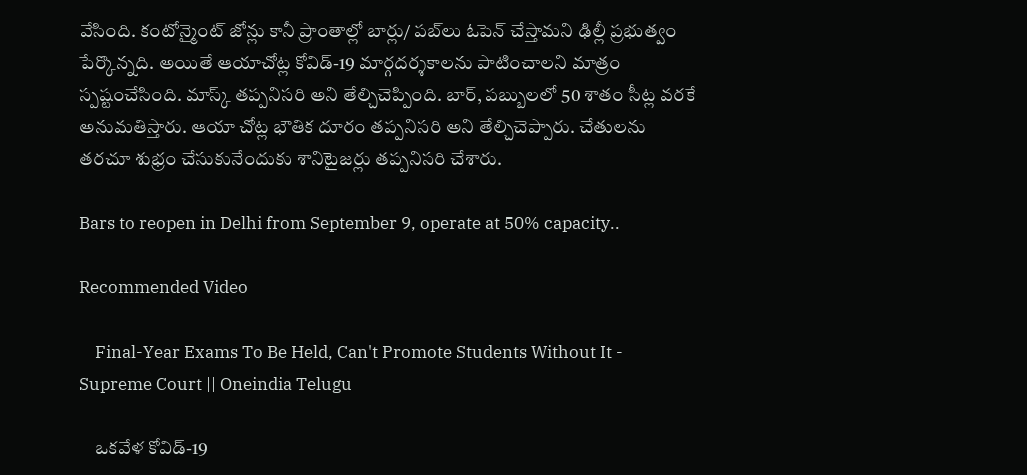వేసింది. కంటోన్మైంట్ జోన్లు కానీ ప్రాంతాల్లో బార్లు/ పబ్‌లు ఓపెన్ చేస్తామని ఢిల్లీ ప్రభుత్వం పేర్కొన్నది. అయితే ఆయాచోట్ల కోవిడ్-19 మార్గదర్శకాలను పాటించాలని మాత్రం స్పష్టంచేసింది. మాస్క్ తప్పనిసరి అని తేల్చిచెప్పింది. బార్, పబ్బులలో 50 శాతం సీట్ల వరకే అనుమతిస్తారు. ఆయా చోట్ల భౌతిక దూరం తప్పనిసరి అని తేల్చిచెప్పారు. చేతులను తరచూ శుభ్రం చేసుకునేందుకు శానిటైజర్లు తప్పనిసరి చేశారు.

Bars to reopen in Delhi from September 9, operate at 50% capacity..

Recommended Video

    Final-Year Exams To Be Held, Can't Promote Students Without It - Supreme Court || Oneindia Telugu

    ఒకవేళ కోవిడ్-19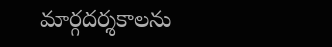మార్గదర్శకాలను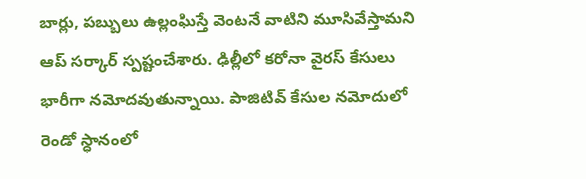బార్లు, పబ్బులు ఉల్లంఘిస్తే వెంటనే వాటిని మూసివేస్తామని ఆప్ సర్కార్ స్పష్టంచేశారు. ఢిల్లీలో కరోనా వైరస్ కేసులు భారీగా నమోదవుతున్నాయి. పాజిటివ్ కేసుల నమోదులో రెండో స్ధానంలో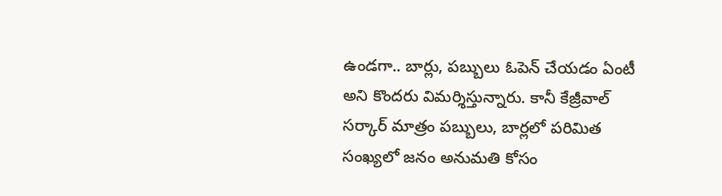ఉండగా.. బార్లు, పబ్బులు ఓపెన్ చేయడం ఏంటీ అని కొందరు విమర్శిస్తున్నారు. కానీ కేజ్రీవాల్ సర్కార్ మాత్రం పబ్బులు, బార్లలో పరిమిత సంఖ్యలో జనం అనుమతి కోసం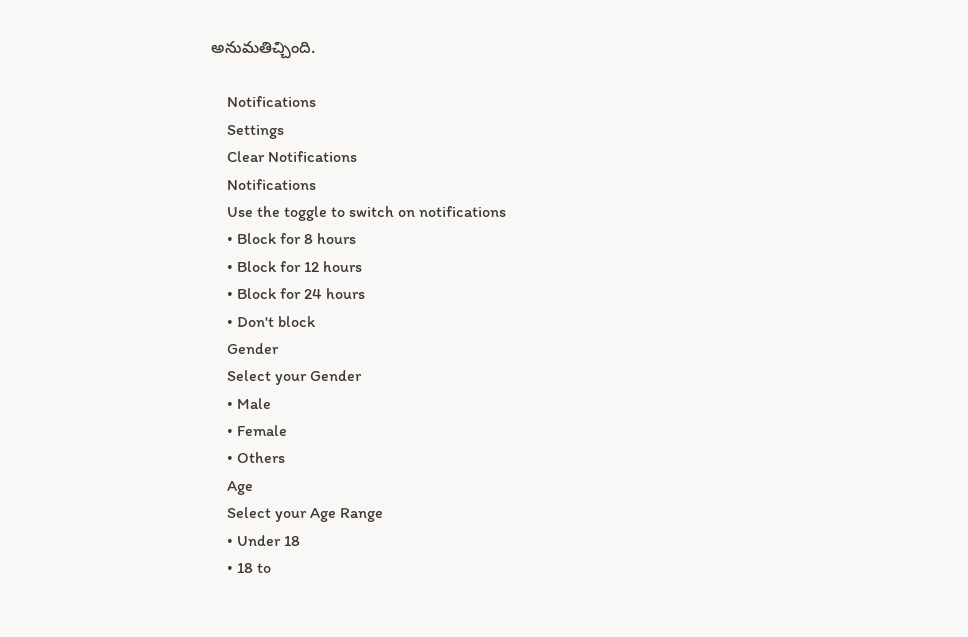అనుమతిచ్చింది.

    Notifications
    Settings
    Clear Notifications
    Notifications
    Use the toggle to switch on notifications
    • Block for 8 hours
    • Block for 12 hours
    • Block for 24 hours
    • Don't block
    Gender
    Select your Gender
    • Male
    • Female
    • Others
    Age
    Select your Age Range
    • Under 18
    • 18 to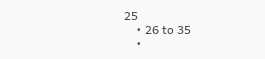25
    • 26 to 35
    •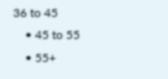36 to 45
    • 45 to 55
    • 55+